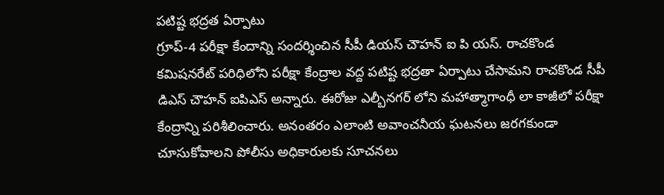పటిష్ట భద్రత ఏర్పాటు
గ్రూప్-4 పరీక్షా కేందాన్ని సందర్శించిన సీపీ డియస్ చౌహన్ ఐ పి యస్. రాచకొండ కమిషనరేట్ పరిధిలోని పరీక్షా కేంద్రాల వద్ద పటిష్ట భద్రతా ఏర్పాటు చేసామని రాచకొండ సీపీ డిఎస్ చౌహన్ ఐపిఎస్ అన్నారు. ఈరోజు ఎల్బీనగర్ లోని మహాత్మాగాంధీ లా కాజీలో పరీక్షా కేంద్రాన్ని పరిశీలించారు. అనంతరం ఎలాంటి అవాంచనీయ ఘటనలు జరగకుండా చూసుకోవాలని పోలీసు అధికారులకు సూచనలు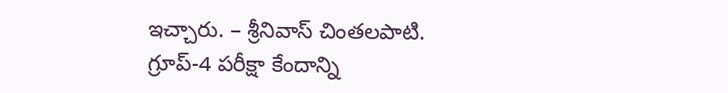ఇచ్చారు. – శ్రీనివాస్ చింతలపాటి.
గ్రూప్-4 పరీక్షా కేందాన్ని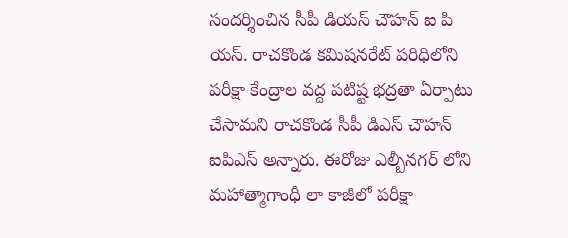సందర్శించిన సీపీ డియస్ చౌహన్ ఐ పి యస్. రాచకొండ కమిషనరేట్ పరిధిలోని పరీక్షా కేంద్రాల వద్ద పటిష్ట భద్రతా ఏర్పాటు చేసామని రాచకొండ సీపీ డిఎస్ చౌహన్ ఐపిఎస్ అన్నారు. ఈరోజు ఎల్బీనగర్ లోని మహాత్మాగాంధీ లా కాజీలో పరీక్షా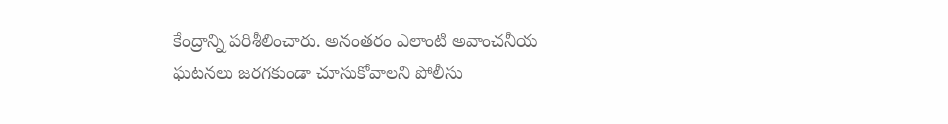కేంద్రాన్ని పరిశీలించారు. అనంతరం ఎలాంటి అవాంచనీయ ఘటనలు జరగకుండా చూసుకోవాలని పోలీసు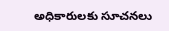అధికారులకు సూచనలు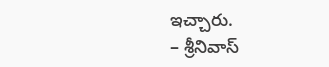ఇచ్చారు.
– శ్రీనివాస్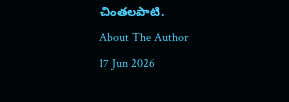చింతలపాటి.
About The Author
17 Jun 2026